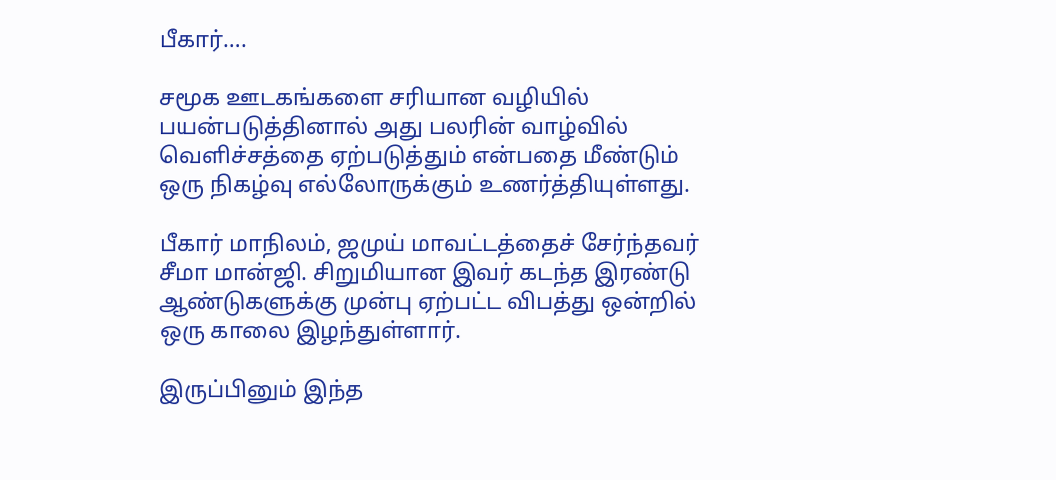பீகார்….

சமூக ஊடகங்களை சரியான வழியில் பயன்படுத்தினால் அது பலரின் வாழ்வில் வெளிச்சத்தை ஏற்படுத்தும் என்பதை மீண்டும் ஒரு நிகழ்வு எல்லோருக்கும் உணர்த்தியுள்ளது.

பீகார் மாநிலம், ஜமுய் மாவட்டத்தைச் சேர்ந்தவர் சீமா மான்ஜி. சிறுமியான இவர் கடந்த இரண்டு ஆண்டுகளுக்கு முன்பு ஏற்பட்ட விபத்து ஒன்றில் ஒரு காலை இழந்துள்ளார்.

இருப்பினும் இந்த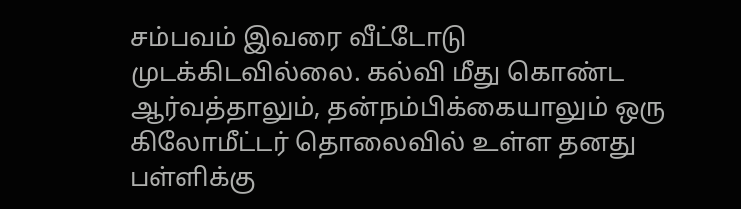சம்பவம் இவரை வீட்டோடு முடக்கிடவில்லை. கல்வி மீது கொண்ட ஆர்வத்தாலும், தன்நம்பிக்கையாலும் ஒரு கிலோமீட்டர் தொலைவில் உள்ள தனது பள்ளிக்கு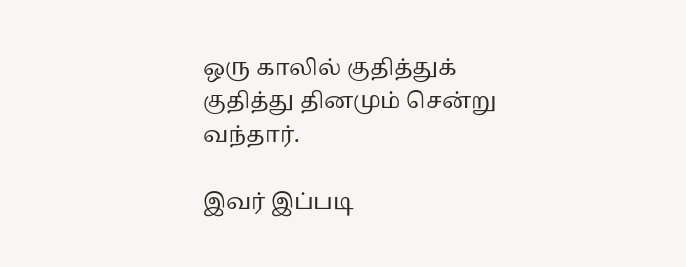ஒரு காலில் குதித்துக் குதித்து தினமும் சென்று வந்தார்.

இவர் இப்படி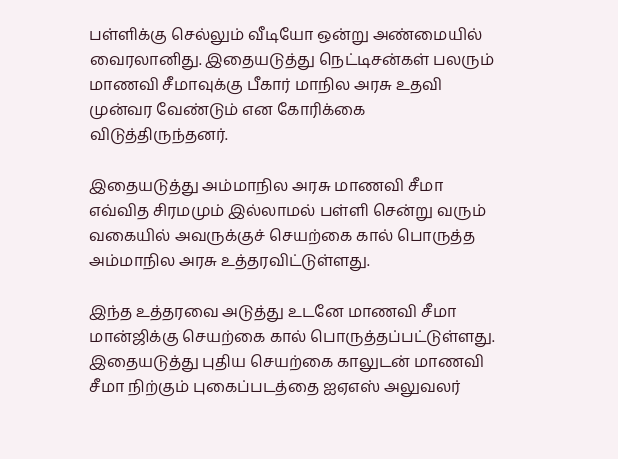பள்ளிக்கு செல்லும் வீடியோ ஒன்று அண்மையில் வைரலானிது. இதையடுத்து நெட்டிசன்கள் பலரும் மாணவி சீமாவுக்கு பீகார் மாநில அரசு உதவி முன்வர வேண்டும் என கோரிக்கை விடுத்திருந்தனர்.

இதையடுத்து அம்மாநில அரசு மாணவி சீமா எவ்வித சிரமமும் இல்லாமல் பள்ளி சென்று வரும் வகையில் அவருக்குச் செயற்கை கால் பொருத்த அம்மாநில அரசு உத்தரவிட்டுள்ளது.

இந்த உத்தரவை அடுத்து உடனே மாணவி சீமா மான்ஜிக்கு செயற்கை கால் பொருத்தப்பட்டுள்ளது. இதையடுத்து புதிய செயற்கை காலுடன் மாணவி சீமா நிற்கும் புகைப்படத்தை ஐஏஎஸ் அலுவலர்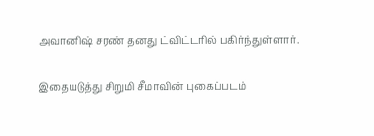அவானிஷ் சரண் தனது ட்விட்டரில் பகிர்ந்துள்ளார்.

இதையடுத்து சிறுமி சீமாவின் புகைப்படம்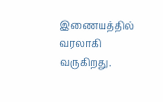இணையத்தில் வரலாகி வருகிறது.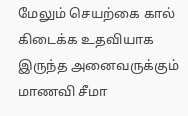மேலும் செயற்கை கால் கிடைக்க உதவியாக இருந்த அனைவருக்கும் மாணவி சீமா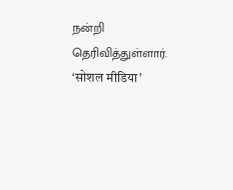நன்றி தெரிவித்துள்ளார்.
‘सोशल मीडिया’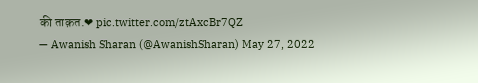की ताक़त.❤ pic.twitter.com/ztAxcBr7QZ
— Awanish Sharan (@AwanishSharan) May 27, 2022